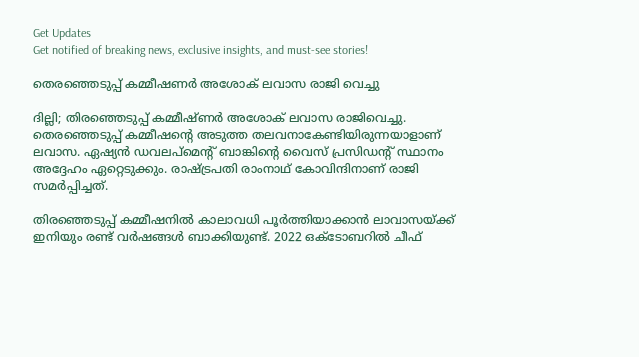Get Updates
Get notified of breaking news, exclusive insights, and must-see stories!

തെരഞ്ഞെടുപ്പ് കമ്മീഷണര്‍ അശോക് ലവാസ രാജി വെച്ചു

ദില്ലി; തിരഞ്ഞെടുപ്പ് കമ്മീഷ്ണർ അശോക് ലവാസ രാജിവെച്ചു. തെരഞ്ഞെടുപ്പ് കമ്മീഷന്റെ അടുത്ത തലവനാകേണ്ടിയിരുന്നയാളാണ് ലവാസ. ഏഷ്യന്‍ ഡവലപ്മെന്റ് ബാങ്കിന്റെ വൈസ് പ്രസിഡന്റ് സ്ഥാനം അദ്ദേഹം ഏറ്റെടുക്കും. രാഷ്ട്രപതി രാംനാഥ് കോവിന്ദിനാണ് രാജി സമർപ്പിച്ചത്.

തിരഞ്ഞെടുപ്പ് കമ്മീഷനിൽ കാലാവധി പൂർത്തിയാക്കാൻ ലാവാസയ്ക്ക് ഇനിയും രണ്ട് വർഷങ്ങൾ ബാക്കിയുണ്ട്. 2022 ഒക്ടോബറിൽ ചീഫ്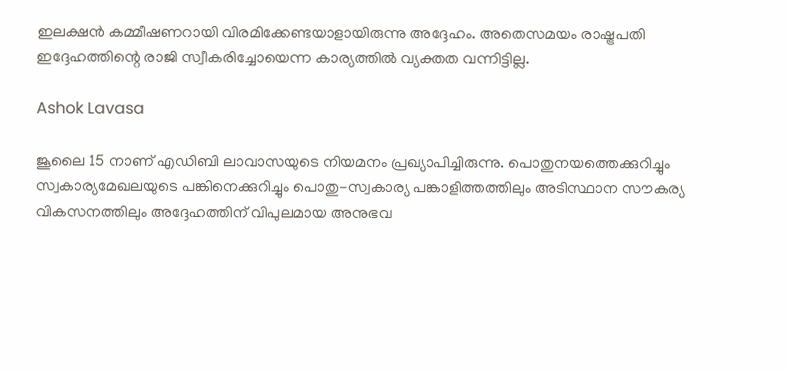ഇലക്ഷൻ കമ്മീഷണറായി വിരമിക്കേണ്ടയാളായിരുന്നു അദ്ദേഹം. അതെസമയം രാഷ്ട്രപതി ഇദ്ദേഹത്തിന്റെ രാജി സ്വീകരിച്ചോയെന്ന കാര്യത്തില്‍ വ്യക്തത വന്നിട്ടില്ല.

Ashok Lavasa

ജൂലൈ 15 നാണ് എ‌ഡി‌ബി ലാവാസയുടെ നിയമനം പ്രഖ്യാപിച്ചിരുന്നു. പൊതുനയത്തെക്കുറിച്ചും സ്വകാര്യമേഖലയുടെ പങ്കിനെക്കുറിച്ചും പൊതു-സ്വകാര്യ പങ്കാളിത്തത്തിലും അടിസ്ഥാന സൗകര്യ വികസനത്തിലും അദ്ദേഹത്തിന് വിപുലമായ അനുഭവ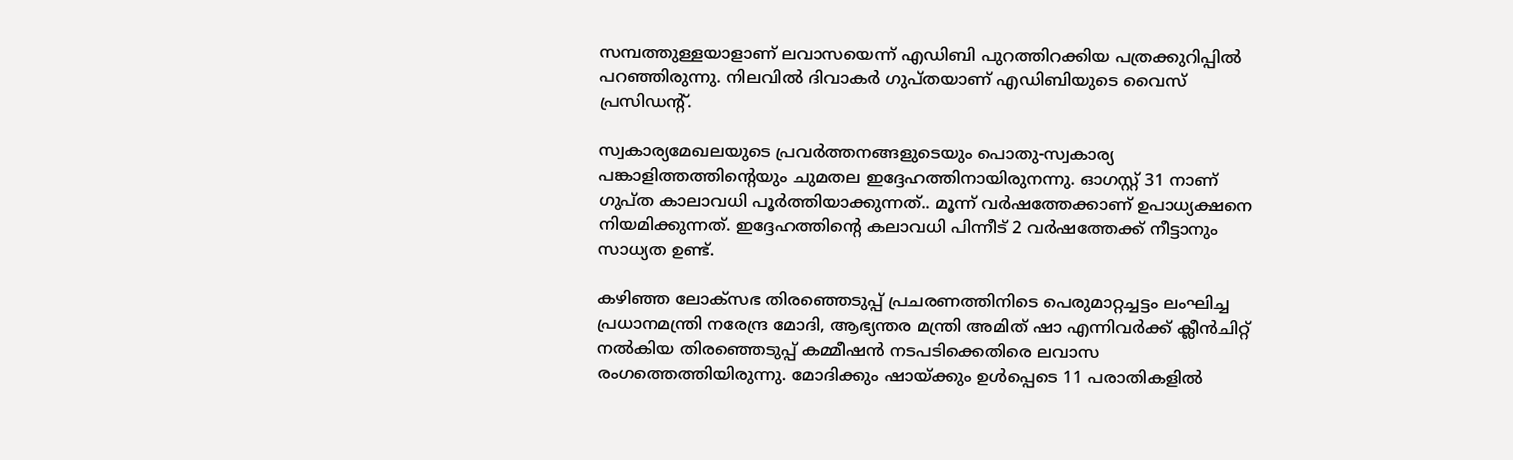സമ്പത്തുള്ളയാളാണ് ലവാസയെന്ന് എഡിബി പുറത്തിറക്കിയ പത്രക്കുറിപ്പിൽ പറഞ്ഞിരുന്നു. നിലവില്‍ ദിവാകര്‍ ഗുപ്തയാണ് എഡിബിയുടെ വൈസ് പ്രസിഡന്റ്.

സ്വകാര്യമേഖലയുടെ പ്രവർത്തനങ്ങളുടെയും പൊതു-സ്വകാര്യ പങ്കാളിത്തത്തിന്റെയും ചുമതല ഇദ്ദേഹത്തിനായിരുനന്നു. ഓഗസ്റ്റ് 31 നാണ് ഗുപ്ത കാലാവധി പൂർത്തിയാക്കുന്നത്.. മൂന്ന് വർഷത്തേക്കാണ് ഉപാധ്യക്ഷനെ നിയമിക്കുന്നത്. ഇദ്ദേഹത്തിന്റെ കലാവധി പിന്നീട് 2 വർഷത്തേക്ക് നീട്ടാനും സാധ്യത ഉണ്ട്.

കഴിഞ്ഞ ലോക്സഭ തിരഞ്ഞെടുപ്പ് പ്രചരണത്തിനിടെ പെരുമാറ്റച്ചട്ടം ലംഘിച്ച പ്രധാനമന്ത്രി നരേന്ദ്ര മോദി, ആഭ്യന്തര മന്ത്രി അമിത് ഷാ എന്നിവർക്ക് ക്ലീൻചിറ്റ് നൽകിയ തിരഞ്ഞെടുപ്പ് കമ്മീഷൻ നടപടിക്കെതിരെ ലവാസ രംഗത്തെത്തിയിരുന്നു. മോദിക്കും ഷായ്ക്കും ഉൾപ്പെടെ 11 പരാതികളില്‍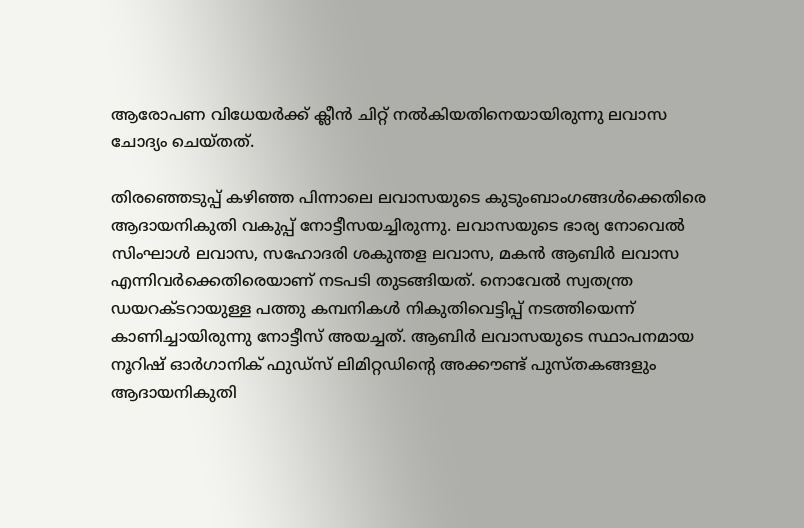ആരോപണ വിധേയര്‍ക്ക് ക്ലീന്‍ ചിറ്റ് നൽകിയതിനെയായിരുന്നു ലവാസ ചോദ്യം ചെയ്തത്.

തിരഞ്ഞെടുപ്പ് കഴിഞ്ഞ പിന്നാലെ ലവാസയുടെ കുടുംബാംഗങ്ങൾക്കെതിരെ ആദായനികുതി വകുപ്പ് നോട്ടീസയച്ചിരുന്നു. ലവാസയുടെ ഭാര്യ നോവെൽ സിംഘാൾ ലവാസ, സഹോദരി ശകുന്തള ലവാസ, മകൻ ആബിർ ലവാസ എന്നിവർക്കെതിരെയാണ് നടപടി തുടങ്ങിയത്. നൊവേല്‍ സ്വതന്ത്ര ഡയറക്ടറായുള്ള പത്തു കമ്പനികള്‍ നികുതിവെട്ടിപ്പ് നടത്തിയെന്ന് കാണിച്ചായിരുന്നു നോട്ടീസ് അയച്ചത്. ആബിർ ലവാസയുടെ സ്ഥാപനമായ നൂറിഷ് ഓർഗാനിക് ഫുഡ്സ് ലിമിറ്റഡിന്റെ അക്കൗണ്ട് പുസ്തകങ്ങളും ആദായനികുതി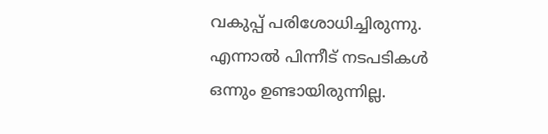വകുപ്പ് പരിശോധിച്ചിരുന്നു. എന്നാൽ പിന്നീട് നടപടികൾ ഒന്നും ഉണ്ടായിരുന്നില്ല.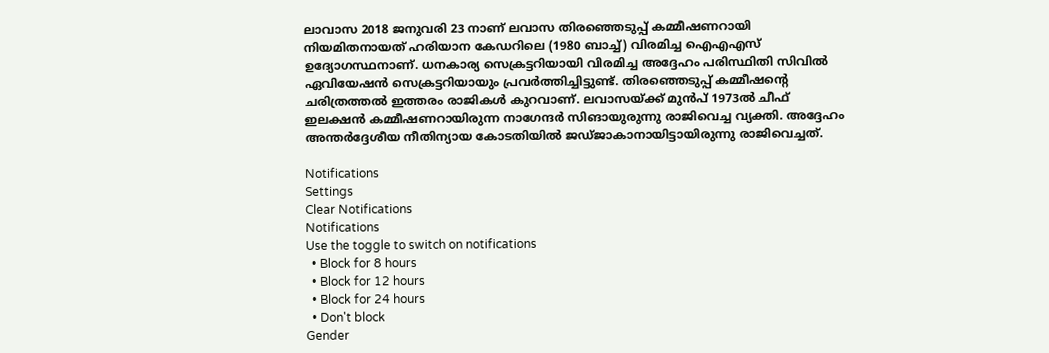ലാവാസ 2018 ജനുവരി 23 നാണ് ലവാസ തിരഞ്ഞെടുപ്പ് കമ്മീഷണറായി നിയമിതനായത് ഹരിയാന കേഡറിലെ (1980 ബാച്ച്) വിരമിച്ച ഐ‌എ‌എസ് ഉദ്യോഗസ്ഥനാണ്. ധനകാര്യ സെക്രട്ടറിയായി വിരമിച്ച അദ്ദേഹം പരിസ്ഥിതി സിവിൽ ഏവിയേഷൻ സെക്രട്ടറിയായും പ്രവർത്തിച്ചിട്ടുണ്ട്. തിരഞ്ഞെടുപ്പ് കമ്മീഷന്റെ ചരിത്രത്തൽ ഇത്തരം രാജികൾ കുറവാണ്. ലവാസയ്ക്ക് മുൻപ് 1973ല്‍ ചീഫ് ഇലക്ഷന്‍ കമ്മീഷണറായിരുന്ന നാഗേന്ദര്‍ സിങായുരുന്നു രാജിവെച്ച വ്യക്തി. അദ്ദേഹം അന്തര്‍ദ്ദേശീയ നീതിന്യായ കോടതിയില്‍ ജഡ്ജാകാനായിട്ടായിരുന്നു രാജിവെച്ചത്.

Notifications
Settings
Clear Notifications
Notifications
Use the toggle to switch on notifications
  • Block for 8 hours
  • Block for 12 hours
  • Block for 24 hours
  • Don't block
Gender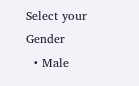Select your Gender
  • Male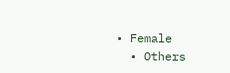• Female
  • Others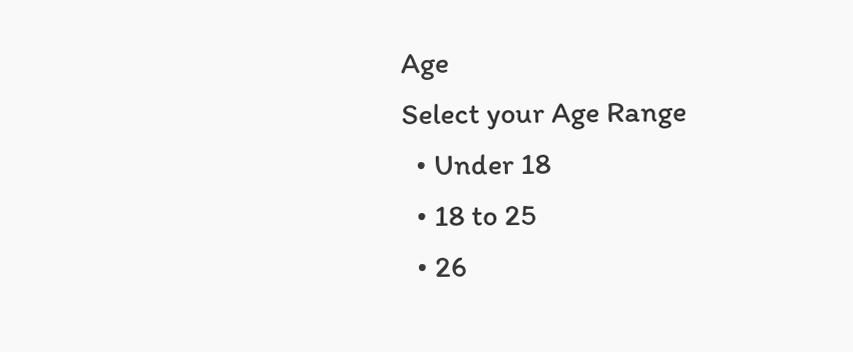Age
Select your Age Range
  • Under 18
  • 18 to 25
  • 26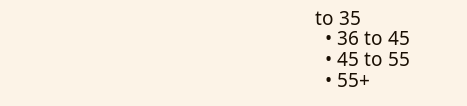to 35
  • 36 to 45
  • 45 to 55
  • 55+